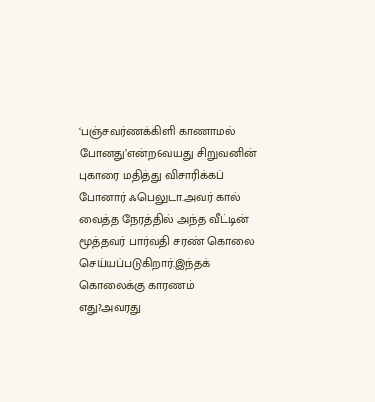‘பஞ்சவர்ணக்கிளி காணாமல் போனது’என்ற6வயது சிறுவனின் புகாரை மதித்து விசாரிக்கப் போனார் ஃபெலுடா.அவர் கால் வைத்த நேரத்தில் அந்த வீட்டின் மூத்தவர் பார்வதி சரண் கொலை செய்யப்படுகிறார்.இந்தக் கொலைக்கு காரணம் எது?அவரது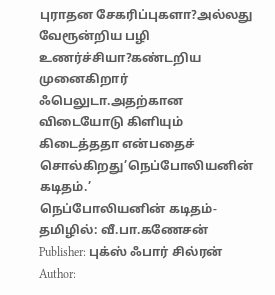புராதன சேகரிப்புகளா?அல்லது வேரூன்றிய பழி உணர்ச்சியா?கண்டறிய முனைகிறார் ஃபெலுடா.அதற்கான விடையோடு கிளியும் கிடைத்ததா என்பதைச் சொல்கிறது’நெப்போலியனின் கடிதம்.’
நெப்போலியனின் கடிதம்-தமிழில்: வீ.பா.கணேசன்
Publisher: புக்ஸ் ஃபார் சில்ரன் Author: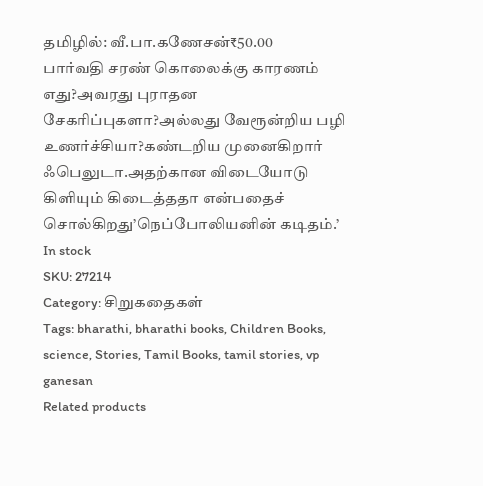தமிழில்: வீ.பா.கணேசன்₹50.00
பார்வதி சரண் கொலைக்கு காரணம் எது?அவரது புராதன சேகரிப்புகளா?அல்லது வேரூன்றிய பழி உணர்ச்சியா?கண்டறிய முனைகிறார் ஃபெலுடா.அதற்கான விடையோடு கிளியும் கிடைத்ததா என்பதைச் சொல்கிறது’நெப்போலியனின் கடிதம்.’
In stock
SKU: 27214
Category: சிறுகதைகள்
Tags: bharathi, bharathi books, Children Books, science, Stories, Tamil Books, tamil stories, vp ganesan
Related products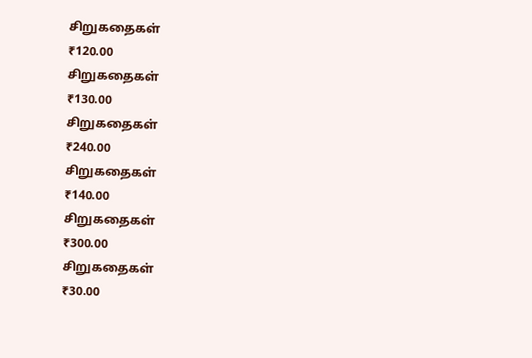சிறுகதைகள்
₹120.00
சிறுகதைகள்
₹130.00
சிறுகதைகள்
₹240.00
சிறுகதைகள்
₹140.00
சிறுகதைகள்
₹300.00
சிறுகதைகள்
₹30.00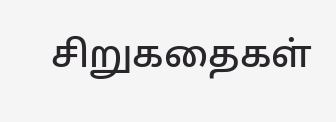சிறுகதைகள்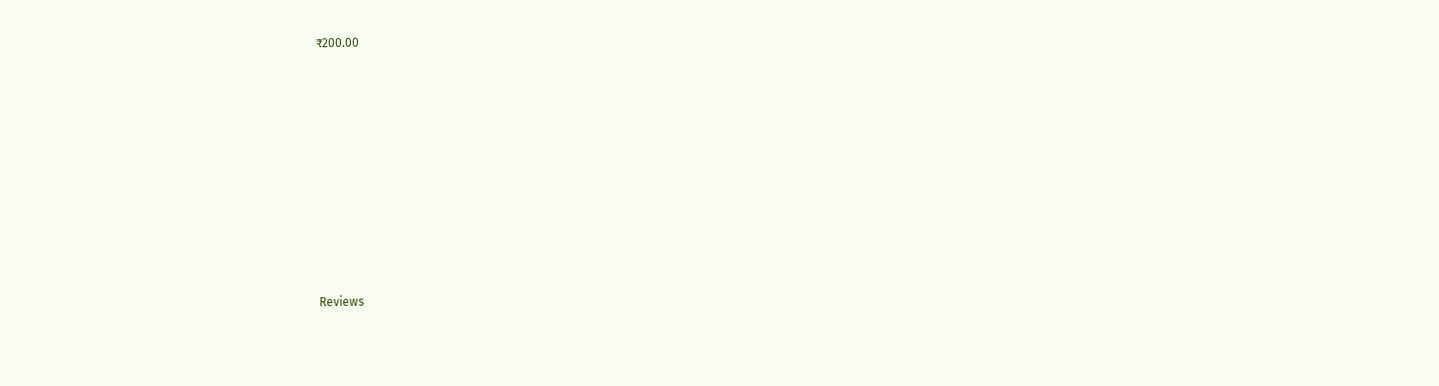₹200.00











Reviews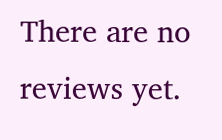There are no reviews yet.